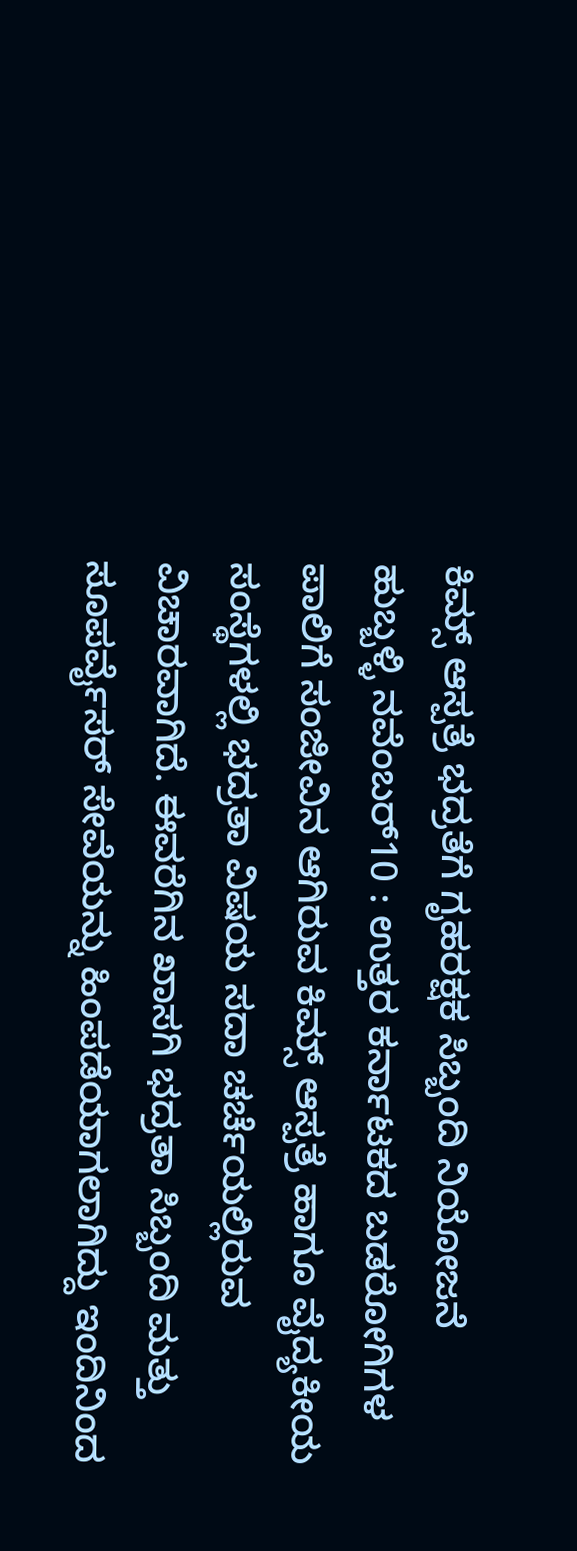ಕಿಮ್ಸ್ ಆಸ್ಪತ್ರೆ ಭದ್ರತೆಗೆ ಗೃಹರಕ್ಷಕ ಸಿಬ್ಬಂದಿ ನಿಯೋಜನೆ
ಹುಬ್ಬಳ್ಳಿ ನವೆಂಬರ್10 : ಉತ್ತರ ಕರ್ನಾಟಕದ ಬಡರೋಗಿಗಳ ಪಾಲಿಗೆ ಸಂಜೀವಿನ ಆಗಿರುವ ಕಿಮ್ಸ್ ಆಸ್ಪತ್ರೆ ಹಾಗೂ ವೈದ್ಯಕೀಯ ಸಂಸ್ಥೆಗಳಲ್ಲಿ ಭದ್ರತಾ ವಿಷಯ ಸದಾ ಚರ್ಚೆಯಲ್ಲಿರುವ ವಿಚಾರವಾಗಿದೆ. ಈವರೆಗಿನ ಖಾಸಗಿ ಭದ್ರತಾ ಸಿಬ್ಬಂದಿ ಮತ್ತು ಸೂಪರ್ವೈಸರ್ ಸೇವೆಯನ್ನು ಹಿಂಪಡೆಯಾಗಲಾಗಿದ್ದು ಇಂದಿನಿಂದ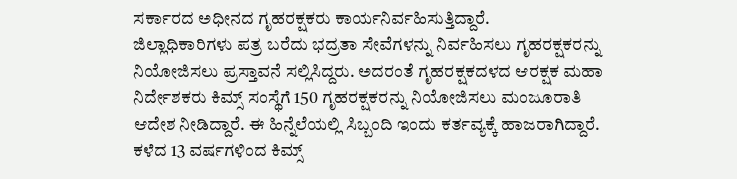ಸರ್ಕಾರದ ಅಧೀನದ ಗೃಹರಕ್ಷಕರು ಕಾರ್ಯನಿರ್ವಹಿಸುತ್ತಿದ್ದಾರೆ.
ಜಿಲ್ಲಾಧಿಕಾರಿಗಳು ಪತ್ರ ಬರೆದು ಭದ್ರತಾ ಸೇವೆಗಳನ್ನು ನಿರ್ವಹಿಸಲು ಗೃಹರಕ್ಷಕರನ್ನು ನಿಯೋಜಿಸಲು ಪ್ರಸ್ತಾವನೆ ಸಲ್ಲಿಸಿದ್ದರು. ಅದರಂತೆ ಗೃಹರಕ್ಷಕದಳದ ಆರಕ್ಷಕ ಮಹಾ ನಿರ್ದೇಶಕರು ಕಿಮ್ಸ್ ಸಂಸ್ಥೆಗೆ 150 ಗೃಹರಕ್ಷಕರನ್ನು ನಿಯೋಜಿಸಲು ಮಂಜೂರಾತಿ ಆದೇಶ ನೀಡಿದ್ದಾರೆ. ಈ ಹಿನ್ನೆಲೆಯಲ್ಲಿ ಸಿಬ್ಬಂದಿ ಇಂದು ಕರ್ತವ್ಯಕ್ಕೆ ಹಾಜರಾಗಿದ್ದಾರೆ.
ಕಳೆದ 13 ವರ್ಷಗಳಿಂದ ಕಿಮ್ಸ್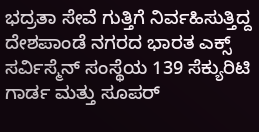ಭದ್ರತಾ ಸೇವೆ ಗುತ್ತಿಗೆ ನಿರ್ವಹಿಸುತ್ತಿದ್ದ ದೇಶಪಾಂಡೆ ನಗರದ ಭಾರತ ಎಕ್ಸ್ ಸರ್ವಿಸ್ಮೆನ್ ಸಂಸ್ಥೆಯ 139 ಸೆಕ್ಯುರಿಟಿ ಗಾರ್ಡ ಮತ್ತು ಸೂಪರ್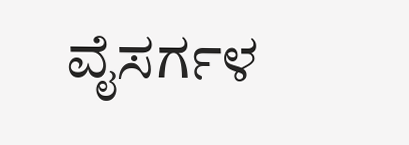ವೈಸರ್ಗಳ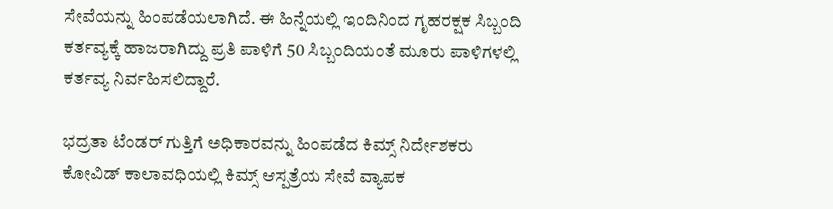ಸೇವೆಯನ್ನು ಹಿಂಪಡೆಯಲಾಗಿದೆ. ಈ ಹಿನ್ನೆಯಲ್ಲಿ ಇಂದಿನಿಂದ ಗೃಹರಕ್ಷಕ ಸಿಬ್ಬಂದಿ ಕರ್ತವ್ಯಕ್ಕೆ ಹಾಜರಾಗಿದ್ದು ಪ್ರತಿ ಪಾಳಿಗೆ 50 ಸಿಬ್ಬಂದಿಯಂತೆ ಮೂರು ಪಾಳಿಗಳಲ್ಲಿ ಕರ್ತವ್ಯ ನಿರ್ವಹಿಸಲಿದ್ದಾರೆ.

ಭದ್ರತಾ ಟೆಂಡರ್ ಗುತ್ತಿಗೆ ಅಧಿಕಾರವನ್ನು ಹಿಂಪಡೆದ ಕಿಮ್ಸ್ ನಿರ್ದೇಶಕರು
ಕೋವಿಡ್ ಕಾಲಾವಧಿಯಲ್ಲಿ ಕಿಮ್ಸ್ ಆಸ್ಪತ್ರೆಯ ಸೇವೆ ವ್ಯಾಪಕ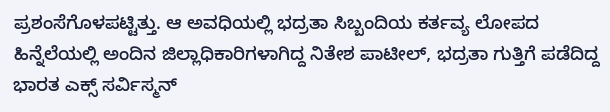ಪ್ರಶಂಸೆಗೊಳಪಟ್ಟಿತ್ತು. ಆ ಅವಧಿಯಲ್ಲಿ ಭದ್ರತಾ ಸಿಬ್ಬಂದಿಯ ಕರ್ತವ್ಯ ಲೋಪದ ಹಿನ್ನೆಲೆಯಲ್ಲಿ ಅಂದಿನ ಜಿಲ್ಲಾಧಿಕಾರಿಗಳಾಗಿದ್ದ ನಿತೇಶ ಪಾಟೀಲ್, ಭದ್ರತಾ ಗುತ್ತಿಗೆ ಪಡೆದಿದ್ದ ಭಾರತ ಎಕ್ಸ್ ಸರ್ವಿಸ್ಮನ್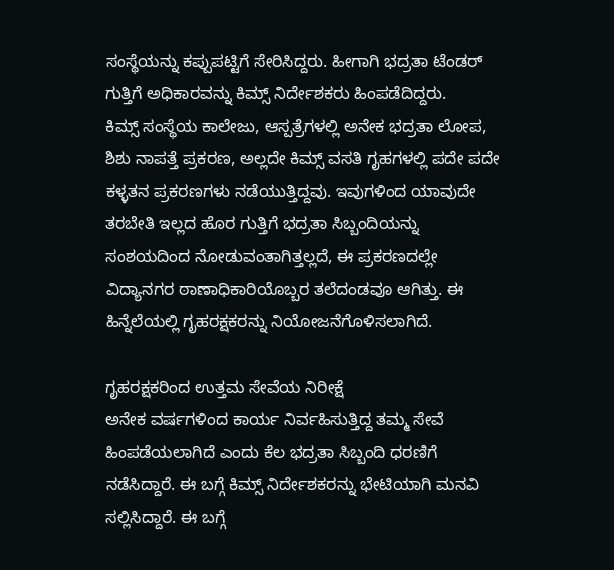ಸಂಸ್ಥೆಯನ್ನು ಕಪ್ಪುಪಟ್ಟಿಗೆ ಸೇರಿಸಿದ್ದರು. ಹೀಗಾಗಿ ಭದ್ರತಾ ಟೆಂಡರ್ ಗುತ್ತಿಗೆ ಅಧಿಕಾರವನ್ನು ಕಿಮ್ಸ್ ನಿರ್ದೇಶಕರು ಹಿಂಪಡೆದಿದ್ದರು.
ಕಿಮ್ಸ್ ಸಂಸ್ಥೆಯ ಕಾಲೇಜು, ಆಸ್ಪತ್ರೆಗಳಲ್ಲಿ ಅನೇಕ ಭದ್ರತಾ ಲೋಪ, ಶಿಶು ನಾಪತ್ತೆ ಪ್ರಕರಣ, ಅಲ್ಲದೇ ಕಿಮ್ಸ್ ವಸತಿ ಗೃಹಗಳಲ್ಲಿ ಪದೇ ಪದೇ ಕಳ್ಳತನ ಪ್ರಕರಣಗಳು ನಡೆಯುತ್ತಿದ್ದವು. ಇವುಗಳಿಂದ ಯಾವುದೇ ತರಬೇತಿ ಇಲ್ಲದ ಹೊರ ಗುತ್ತಿಗೆ ಭದ್ರತಾ ಸಿಬ್ಬಂದಿಯನ್ನು ಸಂಶಯದಿಂದ ನೋಡುವಂತಾಗಿತ್ತಲ್ಲದೆ, ಈ ಪ್ರಕರಣದಲ್ಲೇ ವಿದ್ಯಾನಗರ ಠಾಣಾಧಿಕಾರಿಯೊಬ್ಬರ ತಲೆದಂಡವೂ ಆಗಿತ್ತು. ಈ ಹಿನ್ನೆಲೆಯಲ್ಲಿ ಗೃಹರಕ್ಷಕರನ್ನು ನಿಯೋಜನೆಗೊಳಿಸಲಾಗಿದೆ.

ಗೃಹರಕ್ಷಕರಿಂದ ಉತ್ತಮ ಸೇವೆಯ ನಿರೀಕ್ಷೆ
ಅನೇಕ ವರ್ಷಗಳಿಂದ ಕಾರ್ಯ ನಿರ್ವಹಿಸುತ್ತಿದ್ದ ತಮ್ಮ ಸೇವೆ ಹಿಂಪಡೆಯಲಾಗಿದೆ ಎಂದು ಕೆಲ ಭದ್ರತಾ ಸಿಬ್ಬಂದಿ ಧರಣಿಗೆ ನಡೆಸಿದ್ದಾರೆ. ಈ ಬಗ್ಗೆ ಕಿಮ್ಸ್ ನಿರ್ದೇಶಕರನ್ನು ಭೇಟಿಯಾಗಿ ಮನವಿ ಸಲ್ಲಿಸಿದ್ದಾರೆ. ಈ ಬಗ್ಗೆ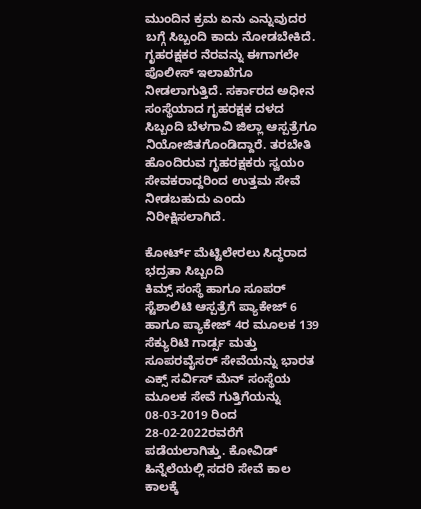ಮುಂದಿನ ಕ್ರಮ ಏನು ಎನ್ನುವುದರ ಬಗ್ಗೆ ಸಿಬ್ಬಂದಿ ಕಾದು ನೋಡಬೇಕಿದೆ.
ಗೃಹರಕ್ಷಕರ ನೆರವನ್ನು ಈಗಾಗಲೇ ಪೊಲೀಸ್ ಇಲಾಖೆಗೂ ನೀಡಲಾಗುತ್ತಿದೆ. ಸರ್ಕಾರದ ಅಧೀನ ಸಂಸ್ಥೆಯಾದ ಗೃಹರಕ್ಷಕ ದಳದ ಸಿಬ್ಬಂದಿ ಬೆಳಗಾವಿ ಜಿಲ್ಲಾ ಆಸ್ಪತ್ರೆಗೂ ನಿಯೋಜಿತಗೊಂಡಿದ್ದಾರೆ. ತರಬೇತಿ ಹೊಂದಿರುವ ಗೃಹರಕ್ಷಕರು ಸ್ವಯಂ ಸೇವಕರಾದ್ದರಿಂದ ಉತ್ತಮ ಸೇವೆ ನೀಡಬಹುದು ಎಂದು ನಿರೀಕ್ಷಿಸಲಾಗಿದೆ.

ಕೋರ್ಟ್ ಮೆಟ್ಟಿಲೇರಲು ಸಿದ್ಧರಾದ ಭದ್ರತಾ ಸಿಬ್ಬಂದಿ
ಕಿಮ್ಸ್ ಸಂಸ್ಥೆ ಹಾಗೂ ಸೂಪರ್ ಸ್ಟೆಶಾಲಿಟಿ ಆಸ್ಪತ್ರೆಗೆ ಪ್ಯಾಕೇಜ್ 6 ಹಾಗೂ ಪ್ಯಾಕೇಜ್ 4ರ ಮೂಲಕ 139 ಸೆಕ್ಯುರಿಟಿ ಗಾರ್ಡ್ಸ ಮತ್ತು ಸೂಪರವೈಸರ್ ಸೇವೆಯನ್ನು ಭಾರತ ಎಕ್ಸ್ ಸರ್ವಿಸ್ ಮೆನ್ ಸಂಸ್ಥೆಯ ಮೂಲಕ ಸೇವೆ ಗುತ್ತಿಗೆಯನ್ನು 08-03-2019 ರಿಂದ 28-02-2022ರವರೆಗೆ ಪಡೆಯಲಾಗಿತ್ತು. ಕೋವಿಡ್ ಹಿನ್ನೆಲೆಯಲ್ಲಿ ಸದರಿ ಸೇವೆ ಕಾಲ ಕಾಲಕ್ಕೆ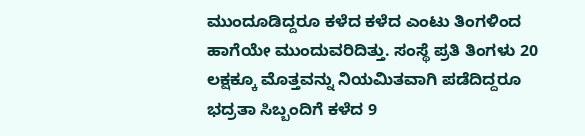ಮುಂದೂಡಿದ್ದರೂ ಕಳೆದ ಕಳೆದ ಎಂಟು ತಿಂಗಳಿಂದ ಹಾಗೆಯೇ ಮುಂದುವರಿದಿತ್ತು. ಸಂಸ್ಥೆ ಪ್ರತಿ ತಿಂಗಳು 20 ಲಕ್ಷಕ್ಕೂ ಮೊತ್ತವನ್ನು ನಿಯಮಿತವಾಗಿ ಪಡೆದಿದ್ದರೂ ಭದ್ರತಾ ಸಿಬ್ಬಂದಿಗೆ ಕಳೆದ 9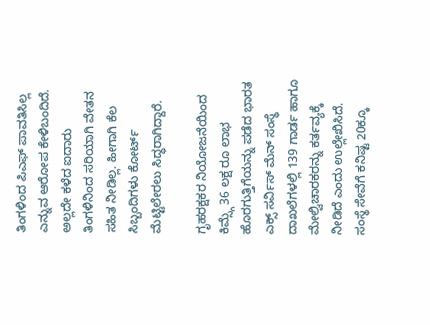ತಿಂಗಳಿಂದ ಪಿಎಫ್ ಪಾವತಿಸಿಲ್ಲ ಎನ್ನುವ ಆರೋಪ ಕೇಳಿಬಂದಿದೆ. ಅಲ್ಲದೇ ಕಳೆದ ಐದಾರು ತಿಂಗಳಿನಿಂದ ಸರಿಯಾಗಿ ವೇತನ ಸಹಿತ ನೀಡಿಲ್ಲ. ಹೀಗಾಗಿ ಕೆಲ ಸಿಬ್ಬಂದಿಗಳು ಕೋರ್ಟ್ ಮೆಟ್ಟಿಲೇರಲು ಸಿದ್ಧರಾಗಿದ್ದಾರೆ.

ಗೃಹರಕ್ಷಕರ ನಿಯೋಜನೆಯಿಂದ ಕಿಮ್ಸ್ಗೆ 36 ಲಕ್ಷ ರೂ ಲಾಭ
ಹೊರಗುತ್ತಿಗೆಯನ್ನು ಪಡೆದ ಭಾರತ ಎಕ್ಸ್ ಸರ್ವಿಸ್ ಮೆನ್ ಸಂಸ್ಥೆ ದಾಖಲೆಗಳಲ್ಲಿ 139 ಗಾರ್ಡ ಹಾಗೂ ಮೇಲ್ವಿಚಾರಕರನ್ನು ಕರ್ತವ್ಯಕ್ಕೆ ನೀಡಿದೆ ಎಂದು ಉಲ್ಲೇಖಿಸಿದೆ. ಸಂಸ್ಥೆ ಸೇವೆಗೆ ಕನಿಷ್ಟ 20ಕ್ಕೂ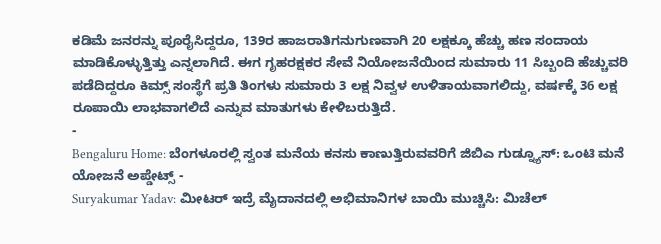ಕಡಿಮೆ ಜನರನ್ನು ಪೂರೈಸಿದ್ದರೂ, 139ರ ಹಾಜರಾತಿಗನುಗುಣವಾಗಿ 20 ಲಕ್ಷಕ್ಕೂ ಹೆಚ್ಚು ಹಣ ಸಂದಾಯ ಮಾಡಿಕೊಳ್ಳುತ್ತಿತ್ತು ಎನ್ನಲಾಗಿದೆ. ಈಗ ಗೃಹರಕ್ಷಕರ ಸೇವೆ ನಿಯೋಜನೆಯಿಂದ ಸುಮಾರು 11 ಸಿಬ್ಬಂದಿ ಹೆಚ್ಚುವರಿ ಪಡೆದಿದ್ದರೂ ಕಿಮ್ಸ್ ಸಂಸ್ಥೆಗೆ ಪ್ರತಿ ತಿಂಗಳು ಸುಮಾರು 3 ಲಕ್ಷ ನಿವ್ವಳ ಉಳಿತಾಯವಾಗಲಿದ್ದು, ವರ್ಷಕ್ಕೆ 36 ಲಕ್ಷ ರೂಪಾಯಿ ಲಾಭವಾಗಲಿದೆ ಎನ್ನುವ ಮಾತುಗಳು ಕೇಳಿಬರುತ್ತಿದೆ.
-
Bengaluru Home: ಬೆಂಗಳೂರಲ್ಲಿ ಸ್ವಂತ ಮನೆಯ ಕನಸು ಕಾಣುತ್ತಿರುವವರಿಗೆ ಜಿಬಿಎ ಗುಡ್ನ್ಯೂಸ್: ಒಂಟಿ ಮನೆ ಯೋಜನೆ ಅಪ್ಡೇಟ್ಸ್ -
Suryakumar Yadav: ಮೀಟರ್ ಇದ್ರೆ ಮೈದಾನದಲ್ಲಿ ಅಭಿಮಾನಿಗಳ ಬಾಯಿ ಮುಚ್ಚಿಸಿ: ಮಿಚೆಲ್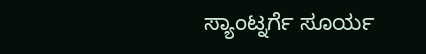ಸ್ಯಾಂಟ್ನರ್ಗೆ ಸೂರ್ಯ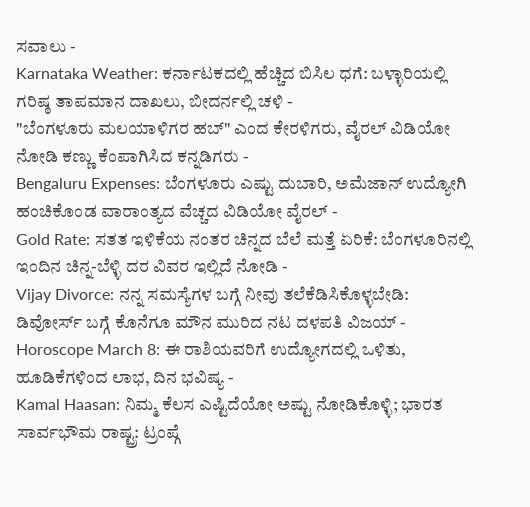ಸವಾಲು -
Karnataka Weather: ಕರ್ನಾಟಕದಲ್ಲಿ ಹೆಚ್ಚಿದ ಬಿಸಿಲ ಧಗೆ: ಬಳ್ಳಾರಿಯಲ್ಲಿ ಗರಿಷ್ಠ ತಾಪಮಾನ ದಾಖಲು, ಬೀದರ್ನಲ್ಲಿ ಚಳಿ -
"ಬೆಂಗಳೂರು ಮಲಯಾಳಿಗರ ಹಬ್" ಎಂದ ಕೇರಳಿಗರು, ವೈರಲ್ ವಿಡಿಯೋ ನೋಡಿ ಕಣ್ಣು ಕೆಂಪಾಗಿಸಿದ ಕನ್ನಡಿಗರು -
Bengaluru Expenses: ಬೆಂಗಳೂರು ಎಷ್ಟು ದುಬಾರಿ, ಅಮೆಜಾನ್ ಉದ್ಯೋಗಿ ಹಂಚಿಕೊಂಡ ವಾರಾಂತ್ಯದ ವೆಚ್ಚದ ವಿಡಿಯೋ ವೈರಲ್ -
Gold Rate: ಸತತ ಇಳಿಕೆಯ ನಂತರ ಚಿನ್ನದ ಬೆಲೆ ಮತ್ತೆ ಏರಿಕೆ: ಬೆಂಗಳೂರಿನಲ್ಲಿ ಇಂದಿನ ಚಿನ್ನ-ಬೆಳ್ಳಿ ದರ ವಿವರ ಇಲ್ಲಿದೆ ನೋಡಿ -
Vijay Divorce: ನನ್ನ ಸಮಸ್ಯೆಗಳ ಬಗ್ಗೆ ನೀವು ತಲೆಕೆಡಿಸಿಕೊಳ್ಳಬೇಡಿ: ಡಿವೋರ್ಸ್ ಬಗ್ಗೆ ಕೊನೆಗೂ ಮೌನ ಮುರಿದ ನಟ ದಳಪತಿ ವಿಜಯ್ -
Horoscope March 8: ಈ ರಾಶಿಯವರಿಗೆ ಉದ್ಯೋಗದಲ್ಲಿ ಒಳಿತು, ಹೂಡಿಕೆಗಳಿಂದ ಲಾಭ, ದಿನ ಭವಿಷ್ಯ -
Kamal Haasan: ನಿಮ್ಮ ಕೆಲಸ ಎಷ್ಟಿದೆಯೋ ಅಷ್ಟು ನೋಡಿಕೊಳ್ಳಿ; ಭಾರತ ಸಾರ್ವಭೌಮ ರಾಷ್ಟ್ರ: ಟ್ರಂಪ್ಗೆ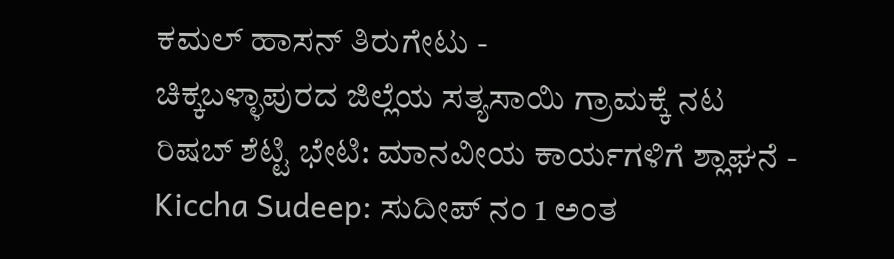ಕಮಲ್ ಹಾಸನ್ ತಿರುಗೇಟು -
ಚಿಕ್ಕಬಳ್ಳಾಪುರದ ಜಿಲ್ಲೆಯ ಸತ್ಯಸಾಯಿ ಗ್ರಾಮಕ್ಕೆ ನಟ ರಿಷಬ್ ಶೆಟ್ಟಿ ಭೇಟಿ: ಮಾನವೀಯ ಕಾರ್ಯಗಳಿಗೆ ಶ್ಲಾಘನೆ -
Kiccha Sudeep: ಸುದೀಪ್ ನಂ 1 ಅಂತ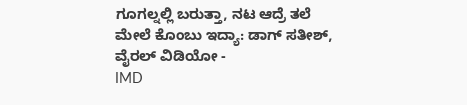ಗೂಗಲ್ನಲ್ಲಿ ಬರುತ್ತಾ, ನಟ ಆದ್ರೆ ತಲೆ ಮೇಲೆ ಕೊಂಬು ಇದ್ಯಾ: ಡಾಗ್ ಸತೀಶ್, ವೈರಲ್ ವಿಡಿಯೋ -
IMD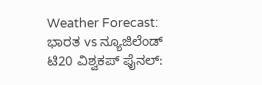Weather Forecast: ಭಾರತ vs ನ್ಯೂಜಿಲೆಂಡ್ ಟಿ20 ವಿಶ್ವಕಪ್ ಫೈನಲ್: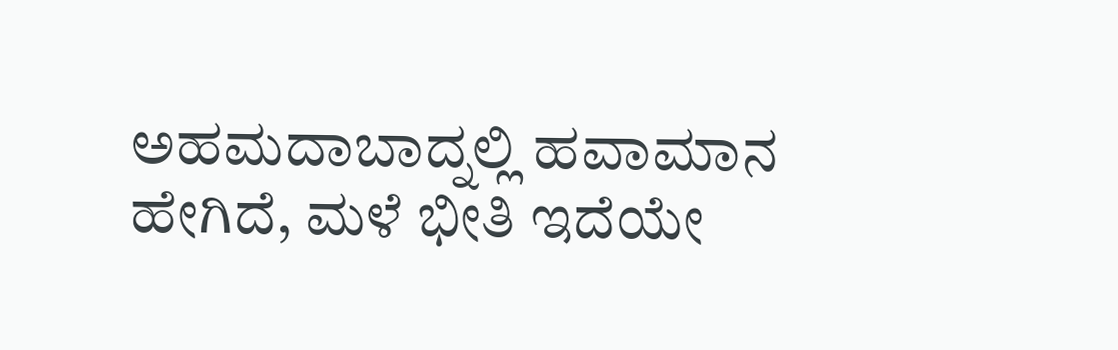ಅಹಮದಾಬಾದ್ನಲ್ಲಿ ಹವಾಮಾನ ಹೇಗಿದೆ, ಮಳೆ ಭೀತಿ ಇದೆಯೇ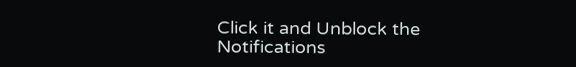Click it and Unblock the Notifications